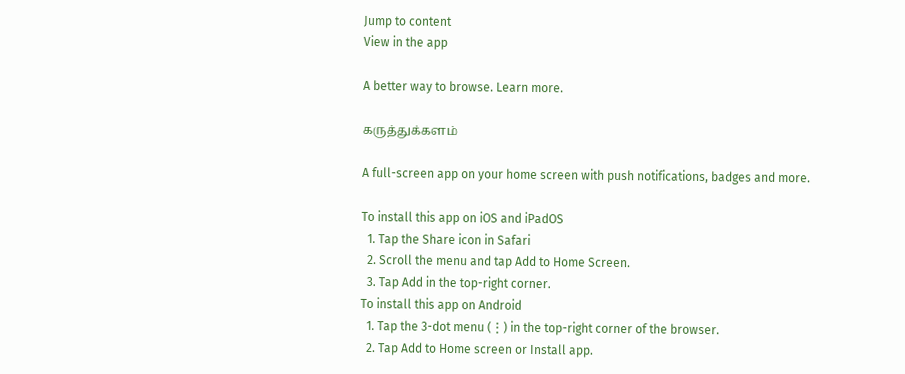Jump to content
View in the app

A better way to browse. Learn more.

கருத்துக்களம்

A full-screen app on your home screen with push notifications, badges and more.

To install this app on iOS and iPadOS
  1. Tap the Share icon in Safari
  2. Scroll the menu and tap Add to Home Screen.
  3. Tap Add in the top-right corner.
To install this app on Android
  1. Tap the 3-dot menu (⋮) in the top-right corner of the browser.
  2. Tap Add to Home screen or Install app.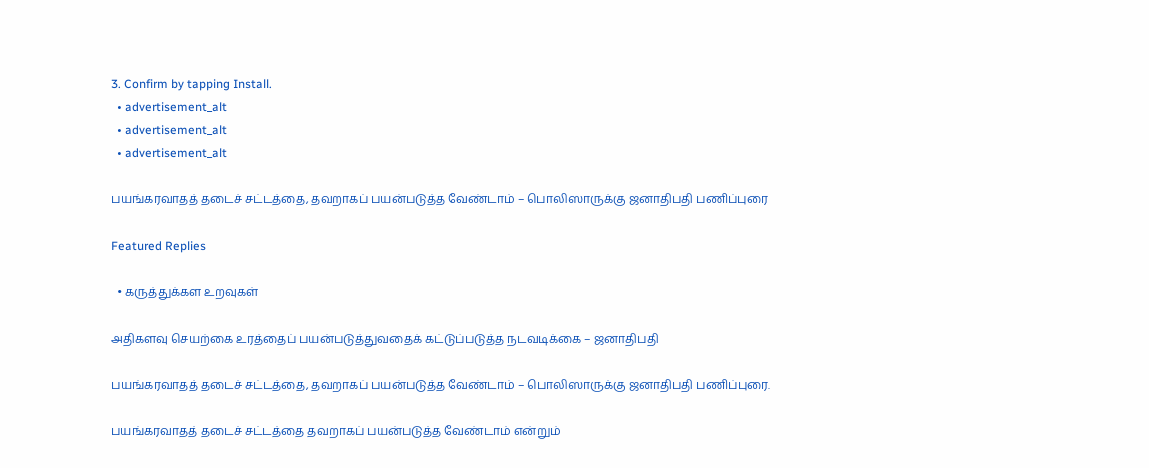3. Confirm by tapping Install.
  • advertisement_alt
  • advertisement_alt
  • advertisement_alt

பயங்கரவாதத் தடைச் சட்டத்தை, தவறாகப் பயன்படுத்த வேண்டாம் – பொலிஸாருக்கு ஜனாதிபதி பணிப்புரை

Featured Replies

  • கருத்துக்கள உறவுகள்

அதிகளவு செயற்கை உரத்தைப் பயன்படுத்துவதைக் கட்டுப்படுத்த நடவடிக்கை – ஜனாதிபதி

பயங்கரவாதத் தடைச் சட்டத்தை, தவறாகப் பயன்படுத்த வேண்டாம் – பொலிஸாருக்கு ஜனாதிபதி பணிப்புரை.

பயங்கரவாதத் தடைச் சட்டத்தை தவறாகப் பயன்படுத்த வேண்டாம் என்றும்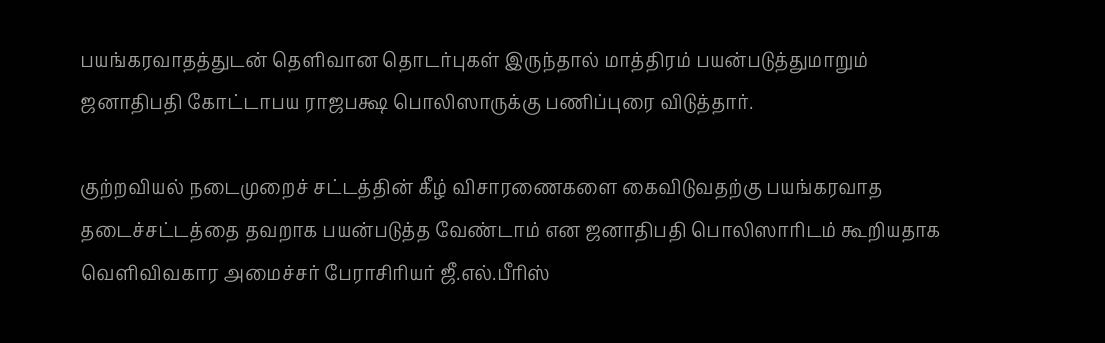பயங்கரவாதத்துடன் தெளிவான தொடர்புகள் இருந்தால் மாத்திரம் பயன்படுத்துமாறும் ஜனாதிபதி கோட்டாபய ராஜபக்ஷ பொலிஸாருக்கு பணிப்புரை விடுத்தார்.

குற்றவியல் நடைமுறைச் சட்டத்தின் கீழ் விசாரணைகளை கைவிடுவதற்கு பயங்கரவாத தடைச்சட்டத்தை தவறாக பயன்படுத்த வேண்டாம் என ஜனாதிபதி பொலிஸாரிடம் கூறியதாக வெளிவிவகார அமைச்சர் பேராசிரியர் ஜீ.எல்.பீரிஸ்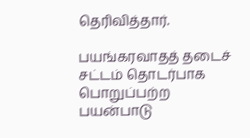தெரிவித்தார்.

பயங்கரவாதத் தடைச் சட்டம் தொடர்பாக பொறுப்பற்ற பயன்பாடு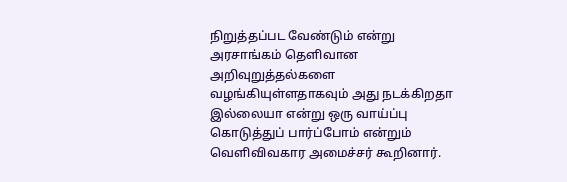நிறுத்தப்பட வேண்டும் என்று அரசாங்கம் தெளிவான அறிவுறுத்தல்களை வழங்கியுள்ளதாகவும் அது நடக்கிறதா இல்லையா என்று ஒரு வாய்ப்பு கொடுத்துப் பார்ப்போம் என்றும் வெளிவிவகார அமைச்சர் கூறினார்.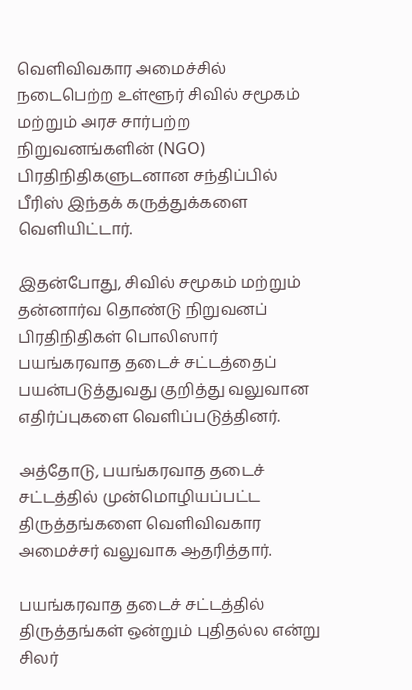வெளிவிவகார அமைச்சில் நடைபெற்ற உள்ளூர் சிவில் சமூகம் மற்றும் அரச சார்பற்ற நிறுவனங்களின் (NGO) பிரதிநிதிகளுடனான சந்திப்பில் பீரிஸ் இந்தக் கருத்துக்களை வெளியிட்டார்.

இதன்போது, சிவில் சமூகம் மற்றும் தன்னார்வ தொண்டு நிறுவனப் பிரதிநிதிகள் பொலிஸார் பயங்கரவாத தடைச் சட்டத்தைப் பயன்படுத்துவது குறித்து வலுவான எதிர்ப்புகளை வெளிப்படுத்தினர்.

அத்தோடு, பயங்கரவாத தடைச் சட்டத்தில் முன்மொழியப்பட்ட திருத்தங்களை வெளிவிவகார அமைச்சர் வலுவாக ஆதரித்தார்.

பயங்கரவாத தடைச் சட்டத்தில் திருத்தங்கள் ஒன்றும் புதிதல்ல என்று சிலர்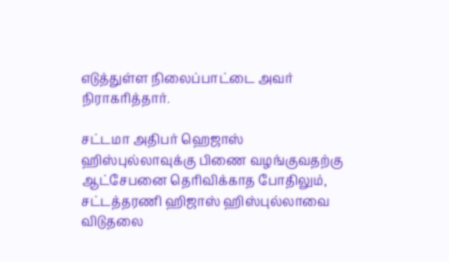எடுத்துள்ள நிலைப்பாட்டை அவர் நிராகரித்தார்.

சட்டமா அதிபர் ஹெஜாஸ் ஹிஸ்புல்லாவுக்கு பிணை வழங்குவதற்கு ஆட்சேபனை தெரிவிக்காத போதிலும், சட்டத்தரணி ஹிஜாஸ் ஹிஸ்புல்லாவை விடுதலை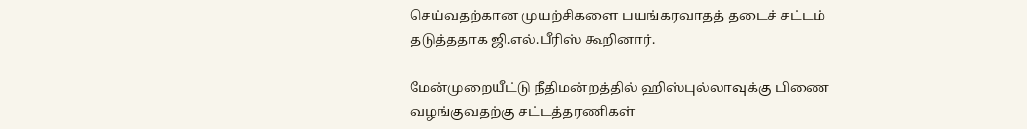செய்வதற்கான முயற்சிகளை பயங்கரவாதத் தடைச் சட்டம் தடுத்ததாக ஜி.எல்.பீரிஸ் கூறினார்.

மேன்முறையீட்டு நீதிமன்றத்தில் ஹிஸ்புல்லாவுக்கு பிணை வழங்குவதற்கு சட்டத்தரணிகள்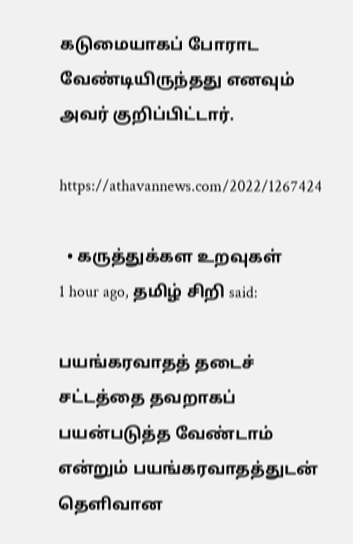கடுமையாகப் போராட வேண்டியிருந்தது எனவும் அவர் குறிப்பிட்டார்.

https://athavannews.com/2022/1267424

  • கருத்துக்கள உறவுகள்
1 hour ago, தமிழ் சிறி said:

பயங்கரவாதத் தடைச் சட்டத்தை தவறாகப் பயன்படுத்த வேண்டாம் என்றும் பயங்கரவாதத்துடன் தெளிவான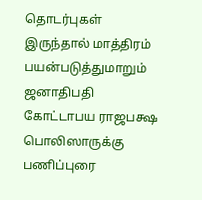தொடர்புகள் இருந்தால் மாத்திரம் பயன்படுத்துமாறும் ஜனாதிபதி கோட்டாபய ராஜபக்ஷ பொலிஸாருக்கு பணிப்புரை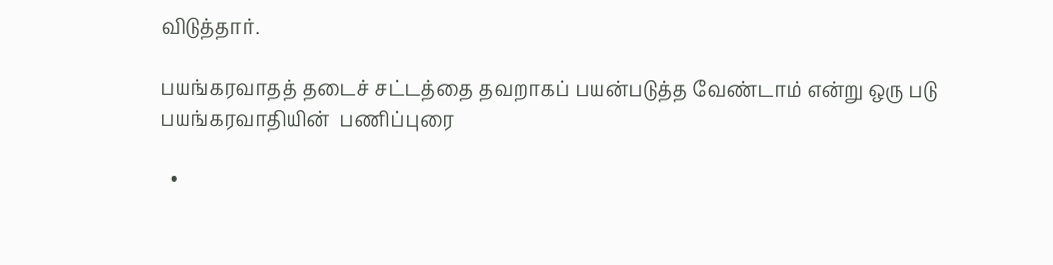விடுத்தார்.

பயங்கரவாதத் தடைச் சட்டத்தை தவறாகப் பயன்படுத்த வேண்டாம் என்று ஒரு படு பயங்கரவாதியின்  பணிப்புரை

  •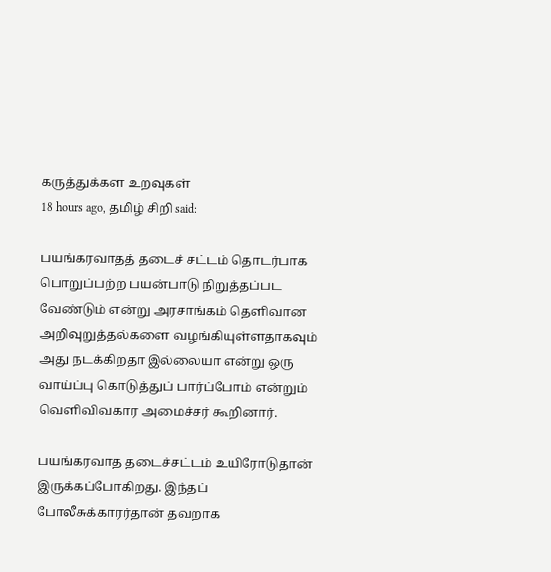கருத்துக்கள உறவுகள்
18 hours ago, தமிழ் சிறி said:

பயங்கரவாதத் தடைச் சட்டம் தொடர்பாக பொறுப்பற்ற பயன்பாடு நிறுத்தப்பட வேண்டும் என்று அரசாங்கம் தெளிவான அறிவுறுத்தல்களை வழங்கியுள்ளதாகவும் அது நடக்கிறதா இல்லையா என்று ஒரு வாய்ப்பு கொடுத்துப் பார்ப்போம் என்றும் வெளிவிவகார அமைச்சர் கூறினார்.

பயங்கரவாத தடைச்சட்டம் உயிரோடுதான் இருக்கப்போகிறது. இந்தப் போலீசுக்காரர்தான் தவறாக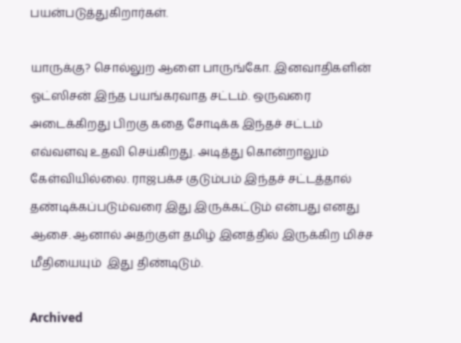பயன்படுத்துகிறார்கள்.

யாருக்கு? சொல்லுற ஆளை பாருங்கோ. இனவாதிகளின் ஓட்ஸிசன் இந்த பயங்கரவாத சட்டம். ஒருவரை  அடைக்கிறது பிறகு கதை சோடிக்க இந்தச் சட்டம் எவ்வளவு உதவி செய்கிறது. அடித்து கொன்றாலும் கேள்வியில்லை. ராஜபக்ச குடும்பம் இந்தச் சட்டத்தால் தண்டிக்கப்படும்வரை இது இருக்கட்டும் என்பது எனது ஆசை. ஆனால் அதற்குள் தமிழ் இனத்தில் இருக்கிற மிச்ச மீதியையும்  இது திண்டிடும்.

Archived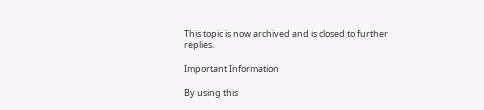This topic is now archived and is closed to further replies.

Important Information

By using this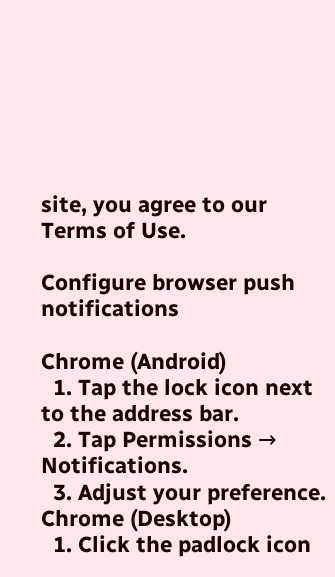site, you agree to our Terms of Use.

Configure browser push notifications

Chrome (Android)
  1. Tap the lock icon next to the address bar.
  2. Tap Permissions → Notifications.
  3. Adjust your preference.
Chrome (Desktop)
  1. Click the padlock icon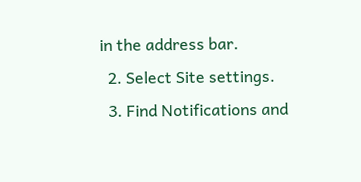in the address bar.
  2. Select Site settings.
  3. Find Notifications and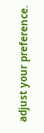adjust your preference.